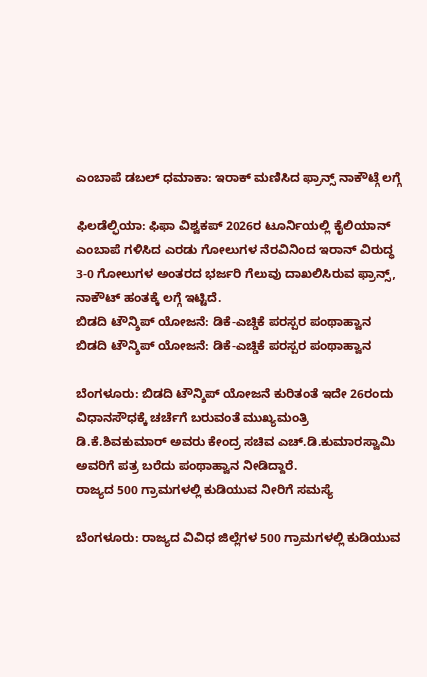ಎಂಬಾಪೆ ಡಬಲ್ ಧಮಾಕಾ: ಇರಾಕ್ ಮಣಿಸಿದ ಫ್ರಾನ್ಸ್ ನಾಕೌಟ್ಗೆ ಲಗ್ಗೆ

ಫಿಲಡೆಲ್ಫಿಯಾ: ಫಿಫಾ ವಿಶ್ವಕಪ್ 2026ರ ಟೂರ್ನಿಯಲ್ಲಿ ಕೈಲಿಯಾನ್ ಎಂಬಾಪೆ ಗಳಿಸಿದ ಎರಡು ಗೋಲುಗಳ ನೆರವಿನಿಂದ ಇರಾನ್ ವಿರುದ್ಧ 3-0 ಗೋಲುಗಳ ಅಂತರದ ಭರ್ಜರಿ ಗೆಲುವು ದಾಖಲಿಸಿರುವ ಫ್ರಾನ್ಸ್, ನಾಕೌಟ್ ಹಂತಕ್ಕೆ ಲಗ್ಗೆ ಇಟ್ಟಿದೆ.
ಬಿಡದಿ ಟೌನ್ಶಿಪ್ ಯೋಜನೆ: ಡಿಕೆ-ಎಚ್ಡಿಕೆ ಪರಸ್ಪರ ಪಂಥಾಹ್ವಾನ
ಬಿಡದಿ ಟೌನ್ಶಿಪ್ ಯೋಜನೆ: ಡಿಕೆ-ಎಚ್ಡಿಕೆ ಪರಸ್ಪರ ಪಂಥಾಹ್ವಾನ

ಬೆಂಗಳೂರು: ಬಿಡದಿ ಟೌನ್ಶಿಪ್ ಯೋಜನೆ ಕುರಿತಂತೆ ಇದೇ 26ರಂದು ವಿಧಾನಸೌಧಕ್ಕೆ ಚರ್ಚೆಗೆ ಬರುವಂತೆ ಮುಖ್ಯಮಂತ್ರಿ ಡಿ.ಕೆ.ಶಿವಕುಮಾರ್ ಅವರು ಕೇಂದ್ರ ಸಚಿವ ಎಚ್.ಡಿ.ಕುಮಾರಸ್ವಾಮಿ ಅವರಿಗೆ ಪತ್ರ ಬರೆದು ಪಂಥಾಹ್ವಾನ ನೀಡಿದ್ದಾರೆ.
ರಾಜ್ಯದ 500 ಗ್ರಾಮಗಳಲ್ಲಿ ಕುಡಿಯುವ ನೀರಿಗೆ ಸಮಸ್ಯೆ

ಬೆಂಗಳೂರು: ರಾಜ್ಯದ ವಿವಿಧ ಜಿಲ್ಲೆಗಳ 500 ಗ್ರಾಮಗಳಲ್ಲಿ ಕುಡಿಯುವ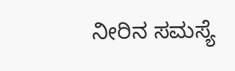ನೀರಿನ ಸಮಸ್ಯೆ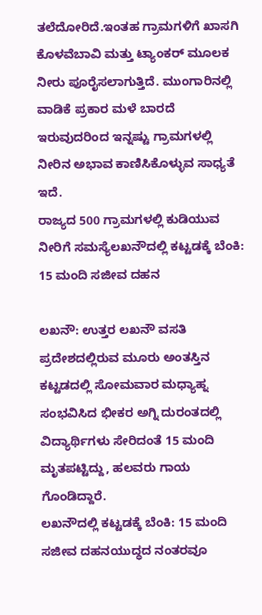ತಲೆದೋರಿದೆ.ಇಂತಹ ಗ್ರಾಮಗಳಿಗೆ ಖಾಸಗಿ ಕೊಳವೆಬಾವಿ ಮತ್ತು ಟ್ಯಾಂಕರ್ ಮೂಲಕ ನೀರು ಪೂರೈಸಲಾಗುತ್ತಿದೆ. ಮುಂಗಾರಿನಲ್ಲಿ ವಾಡಿಕೆ ಪ್ರಕಾರ ಮಳೆ ಬಾರದೆ ಇರುವುದರಿಂದ ಇನ್ನಷ್ಟು ಗ್ರಾಮಗಳಲ್ಲಿ ನೀರಿನ ಅಭಾವ ಕಾಣಿಸಿಕೊಳ್ಳುವ ಸಾಧ್ಯತೆ ಇದೆ.
ರಾಜ್ಯದ 500 ಗ್ರಾಮಗಳಲ್ಲಿ ಕುಡಿಯುವ ನೀರಿಗೆ ಸಮಸ್ಯೆಲಖನೌದಲ್ಲಿ ಕಟ್ಟಡಕ್ಕೆ ಬೆಂಕಿ: 15 ಮಂದಿ ಸಜೀವ ದಹನ

ಲಖನೌ: ಉತ್ತರ ಲಖನೌ ವಸತಿ ಪ್ರದೇಶದಲ್ಲಿರುವ ಮೂರು ಅಂತಸ್ತಿನ ಕಟ್ಟಡದಲ್ಲಿ ಸೋಮವಾರ ಮಧ್ಯಾಹ್ನ ಸಂಭವಿಸಿದ ಭೀಕರ ಅಗ್ನಿ ದುರಂತದಲ್ಲಿ ವಿದ್ಯಾರ್ಥಿಗಳು ಸೇರಿದಂತೆ 15 ಮಂದಿ ಮೃತಪಟ್ಟಿದ್ದು, ಹಲವರು ಗಾಯ ಗೊಂಡಿದ್ದಾರೆ.
ಲಖನೌದಲ್ಲಿ ಕಟ್ಟಡಕ್ಕೆ ಬೆಂಕಿ: 15 ಮಂದಿ ಸಜೀವ ದಹನಯುದ್ಧದ ನಂತರವೂ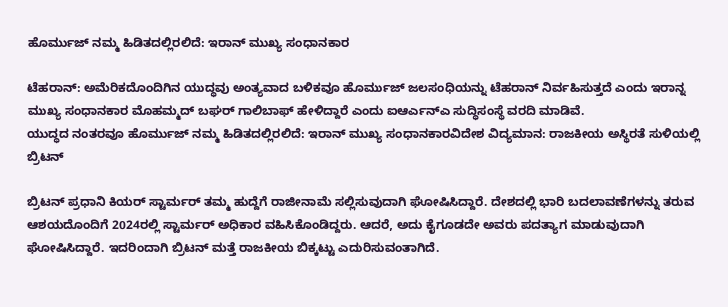ಹೊರ್ಮುಜ್ ನಮ್ಮ ಹಿಡಿತದಲ್ಲಿರಲಿದೆ: ಇರಾನ್ ಮುಖ್ಯ ಸಂಧಾನಕಾರ

ಟೆಹರಾನ್: ಅಮೆರಿಕದೊಂದಿಗಿನ ಯುದ್ಧವು ಅಂತ್ಯವಾದ ಬಳಿಕವೂ ಹೊರ್ಮುಜ್ ಜಲಸಂಧಿಯನ್ನು ಟೆಹರಾನ್ ನಿರ್ವಹಿಸುತ್ತದೆ ಎಂದು ಇರಾನ್ನ ಮುಖ್ಯ ಸಂಧಾನಕಾರ ಮೊಹಮ್ಮದ್ ಬಘರ್ ಗಾಲಿಬಾಫ್ ಹೇಳಿದ್ದಾರೆ ಎಂದು ಐಆರ್ಎನ್ಎ ಸುದ್ಧಿಸಂಸ್ಥೆ ವರದಿ ಮಾಡಿವೆ.
ಯುದ್ಧದ ನಂತರವೂ ಹೊರ್ಮುಜ್ ನಮ್ಮ ಹಿಡಿತದಲ್ಲಿರಲಿದೆ: ಇರಾನ್ ಮುಖ್ಯ ಸಂಧಾನಕಾರವಿದೇಶ ವಿದ್ಯಮಾನ: ರಾಜಕೀಯ ಅಸ್ಥಿರತೆ ಸುಳಿಯಲ್ಲಿ ಬ್ರಿಟನ್

ಬ್ರಿಟನ್ ಪ್ರಧಾನಿ ಕಿಯರ್ ಸ್ಟಾರ್ಮರ್ ತಮ್ಮ ಹುದ್ದೆಗೆ ರಾಜೀನಾಮೆ ಸಲ್ಲಿಸುವುದಾಗಿ ಘೋಷಿಸಿದ್ದಾರೆ. ದೇಶದಲ್ಲಿ ಭಾರಿ ಬದಲಾವಣೆಗಳನ್ನು ತರುವ ಆಶಯದೊಂದಿಗೆ 2024ರಲ್ಲಿ ಸ್ಟಾರ್ಮರ್ ಅಧಿಕಾರ ವಹಿಸಿಕೊಂಡಿದ್ದರು. ಆದರೆ, ಅದು ಕೈಗೂಡದೇ ಅವರು ಪದತ್ಯಾಗ ಮಾಡುವುದಾಗಿ ಘೋಷಿಸಿದ್ದಾರೆ. ಇದರಿಂದಾಗಿ ಬ್ರಿಟನ್ ಮತ್ತೆ ರಾಜಕೀಯ ಬಿಕ್ಕಟ್ಟು ಎದುರಿಸುವಂತಾಗಿದೆ.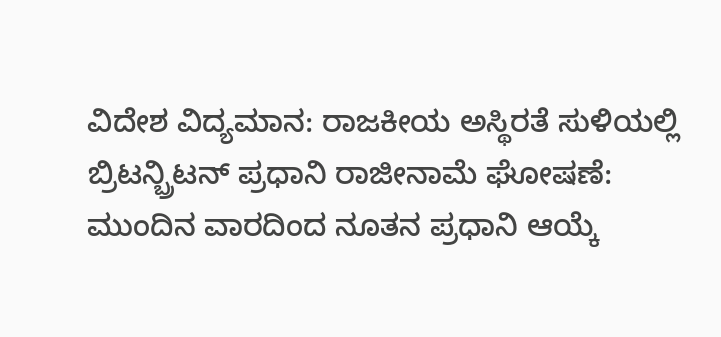ವಿದೇಶ ವಿದ್ಯಮಾನ: ರಾಜಕೀಯ ಅಸ್ಥಿರತೆ ಸುಳಿಯಲ್ಲಿ ಬ್ರಿಟನ್ಬ್ರಿಟನ್ ಪ್ರಧಾನಿ ರಾಜೀನಾಮೆ ಘೋಷಣೆ: ಮುಂದಿನ ವಾರದಿಂದ ನೂತನ ಪ್ರಧಾನಿ ಆಯ್ಕೆ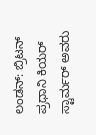ಲಂಡನ್: ಬ್ರಿಟನ್ ಪ್ರಧಾನಿ ಕಿಯರ್ ಸ್ಟಾರ್ಮರ್ ಅವರು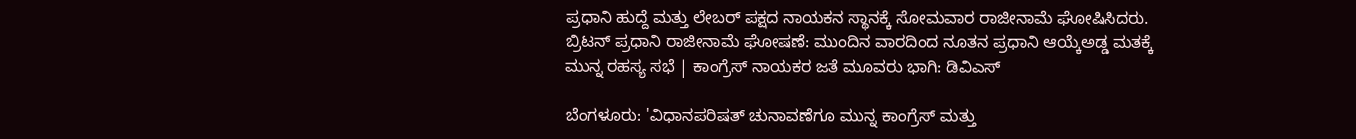ಪ್ರಧಾನಿ ಹುದ್ದೆ ಮತ್ತು ಲೇಬರ್ ಪಕ್ಷದ ನಾಯಕನ ಸ್ಥಾನಕ್ಕೆ ಸೋಮವಾರ ರಾಜೀನಾಮೆ ಘೋಷಿಸಿದರು.
ಬ್ರಿಟನ್ ಪ್ರಧಾನಿ ರಾಜೀನಾಮೆ ಘೋಷಣೆ: ಮುಂದಿನ ವಾರದಿಂದ ನೂತನ ಪ್ರಧಾನಿ ಆಯ್ಕೆಅಡ್ಡ ಮತಕ್ಕೆ ಮುನ್ನ ರಹಸ್ಯ ಸಭೆ | ಕಾಂಗ್ರೆಸ್ ನಾಯಕರ ಜತೆ ಮೂವರು ಭಾಗಿ: ಡಿವಿಎಸ್

ಬೆಂಗಳೂರು: 'ವಿಧಾನಪರಿಷತ್ ಚುನಾವಣೆಗೂ ಮುನ್ನ ಕಾಂಗ್ರೆಸ್ ಮತ್ತು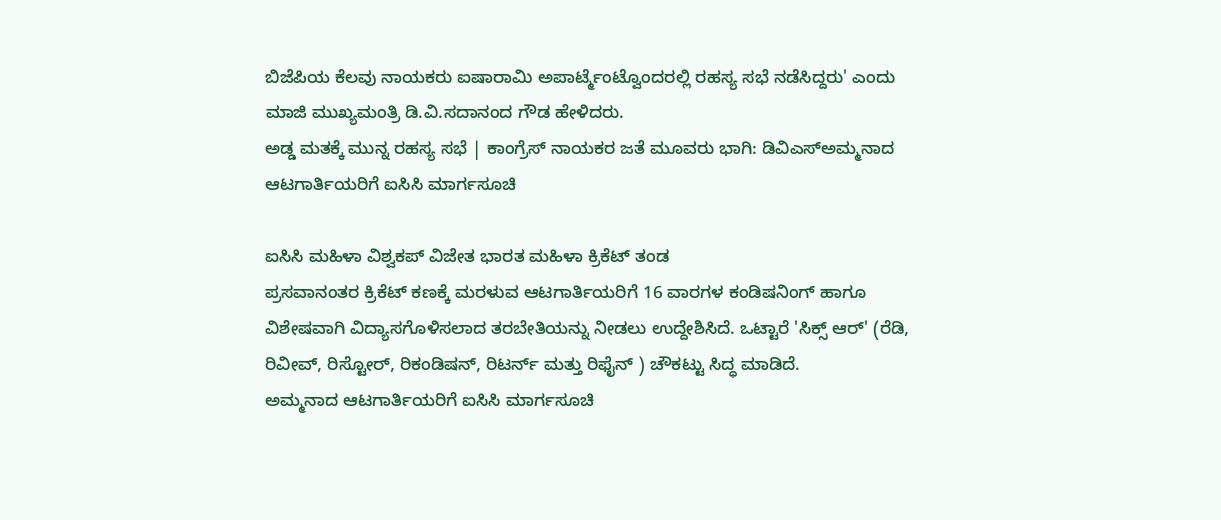ಬಿಜೆಪಿಯ ಕೆಲವು ನಾಯಕರು ಐಷಾರಾಮಿ ಅಪಾರ್ಟ್ಮೆಂಟ್ವೊಂದರಲ್ಲಿ ರಹಸ್ಯ ಸಭೆ ನಡೆಸಿದ್ದರು' ಎಂದು ಮಾಜಿ ಮುಖ್ಯಮಂತ್ರಿ ಡಿ.ವಿ.ಸದಾನಂದ ಗೌಡ ಹೇಳಿದರು.
ಅಡ್ಡ ಮತಕ್ಕೆ ಮುನ್ನ ರಹಸ್ಯ ಸಭೆ | ಕಾಂಗ್ರೆಸ್ ನಾಯಕರ ಜತೆ ಮೂವರು ಭಾಗಿ: ಡಿವಿಎಸ್ಅಮ್ಮನಾದ ಆಟಗಾರ್ತಿಯರಿಗೆ ಐಸಿಸಿ ಮಾರ್ಗಸೂಚಿ

ಐಸಿಸಿ ಮಹಿಳಾ ವಿಶ್ವಕಪ್ ವಿಜೇತ ಭಾರತ ಮಹಿಳಾ ಕ್ರಿಕೆಟ್ ತಂಡ
ಪ್ರಸವಾನಂತರ ಕ್ರಿಕೆಟ್ ಕಣಕ್ಕೆ ಮರಳುವ ಆಟಗಾರ್ತಿಯರಿಗೆ 16 ವಾರಗಳ ಕಂಡಿಷನಿಂಗ್ ಹಾಗೂ ವಿಶೇಷವಾಗಿ ವಿದ್ಯಾಸಗೊಳಿಸಲಾದ ತರಬೇತಿಯನ್ನು ನೀಡಲು ಉದ್ದೇಶಿಸಿದೆ. ಒಟ್ಟಾರೆ 'ಸಿಕ್ಸ್ ಆರ್' (ರೆಡಿ, ರಿವೀವ್, ರಿಸ್ಟೋರ್, ರಿಕಂಡಿಷನ್, ರಿಟರ್ನ್ ಮತ್ತು ರಿಫೈನ್ ) ಚೌಕಟ್ಟು ಸಿದ್ಧ ಮಾಡಿದೆ.
ಅಮ್ಮನಾದ ಆಟಗಾರ್ತಿಯರಿಗೆ ಐಸಿಸಿ ಮಾರ್ಗಸೂಚಿ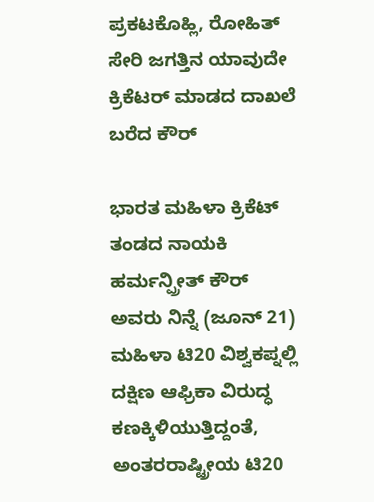ಪ್ರಕಟಕೊಹ್ಲಿ, ರೋಹಿತ್ ಸೇರಿ ಜಗತ್ತಿನ ಯಾವುದೇ ಕ್ರಿಕೆಟರ್ ಮಾಡದ ದಾಖಲೆ ಬರೆದ ಕೌರ್

ಭಾರತ ಮಹಿಳಾ ಕ್ರಿಕೆಟ್ ತಂಡದ ನಾಯಕಿ ಹರ್ಮನ್ಪ್ರೀತ್ ಕೌರ್ ಅವರು ನಿನ್ನೆ (ಜೂನ್ 21) ಮಹಿಳಾ ಟಿ20 ವಿಶ್ವಕಪ್ನಲ್ಲಿ ದಕ್ಷಿಣ ಆಫ್ರಿಕಾ ವಿರುದ್ಧ ಕಣಕ್ಕಿಳಿಯುತ್ತಿದ್ದಂತೆ, ಅಂತರರಾಷ್ಟ್ರೀಯ ಟಿ20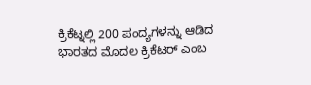ಕ್ರಿಕೆಟ್ನಲ್ಲಿ 200 ಪಂದ್ಯಗಳನ್ನು ಆಡಿದ ಭಾರತದ ಮೊದಲ ಕ್ರಿಕೆಟರ್ ಎಂಬ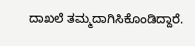ದಾಖಲೆ ತಮ್ಮದಾಗಿಸಿಕೊಂಡಿದ್ದಾರೆ.